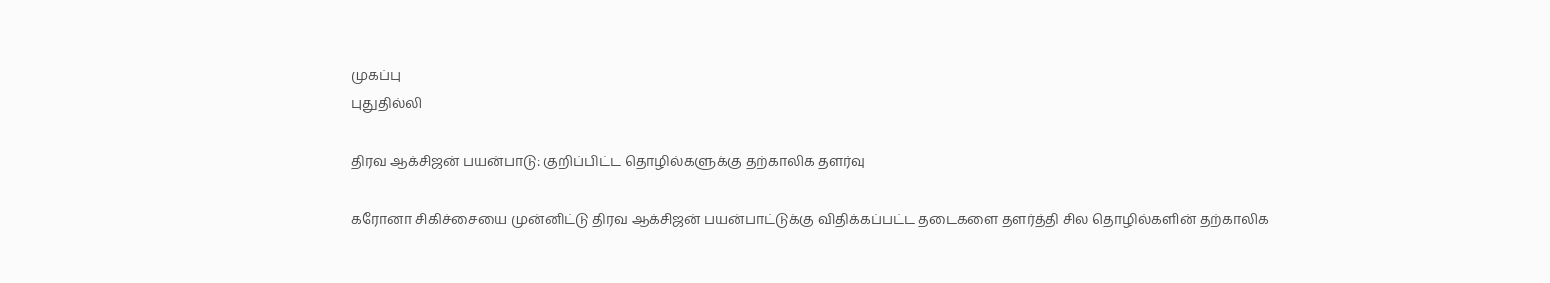முகப்பு
புதுதில்லி

திரவ ஆக்சிஜன் பயன்பாடு: குறிப்பிட்ட தொழில்களுக்கு தற்காலிக தளர்வு

கரோனா சிகிச்சையை முன்னிட்டு திரவ ஆக்சிஜன் பயன்பாட்டுக்கு விதிக்கப்பட்ட தடைகளை தளர்த்தி சில தொழில்களின் தற்காலிக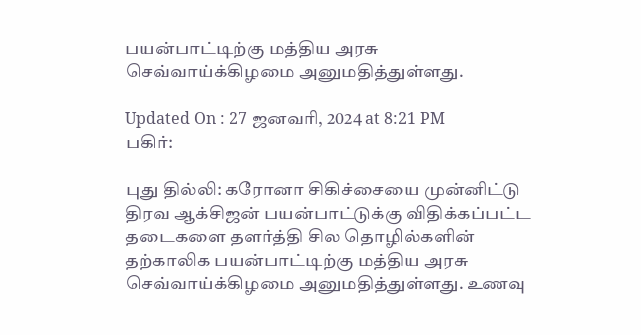பயன்பாட்டிற்கு மத்திய அரசு செவ்வாய்க்கிழமை அனுமதித்துள்ளது.

Updated On : 27 ஜனவரி, 2024 at 8:21 PM
பகிர்:

புது தில்லி: கரோனா சிகிச்சையை முன்னிட்டு திரவ ஆக்சிஜன் பயன்பாட்டுக்கு விதிக்கப்பட்ட தடைகளை தளர்த்தி சில தொழில்களின் தற்காலிக பயன்பாட்டிற்கு மத்திய அரசு செவ்வாய்க்கிழமை அனுமதித்துள்ளது. உணவு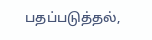பதப்படுத்தல்,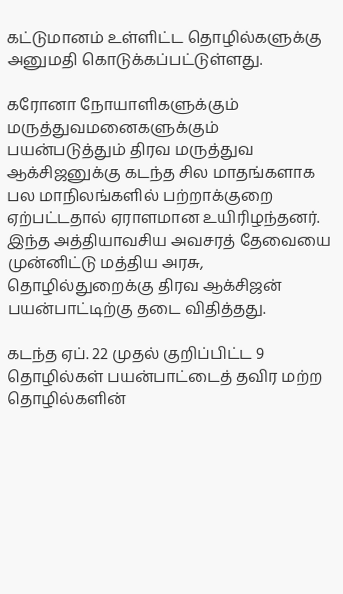கட்டுமானம் உள்ளிட்ட தொழில்களுக்கு அனுமதி கொடுக்கப்பட்டுள்ளது.

கரோனா நோயாளிகளுக்கும் மருத்துவமனைகளுக்கும் பயன்படுத்தும் திரவ மருத்துவ ஆக்சிஜனுக்கு கடந்த சில மாதங்களாக பல மாநிலங்களில் பற்றாக்குறை ஏற்பட்டதால் ஏராளமான உயிரிழந்தனர். இந்த அத்தியாவசிய அவசரத் தேவையை முன்னிட்டு மத்திய அரசு, தொழில்துறைக்கு திரவ ஆக்சிஜன் பயன்பாட்டிற்கு தடை விதித்தது.

கடந்த ஏப். 22 முதல் குறிப்பிட்ட 9 தொழில்கள் பயன்பாட்டைத் தவிர மற்ற தொழில்களின்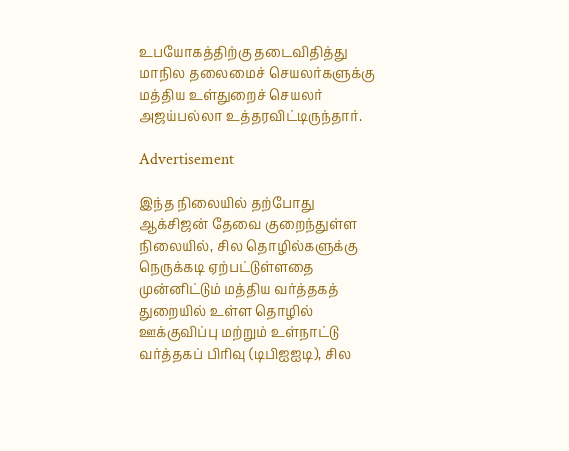உபயோகத்திற்கு தடைவிதித்து மாநில தலைமைச் செயலர்களுக்கு மத்திய உள்துறைச் செயலர் அஜய்பல்லா உத்தரவிட்டிருந்தார்.

Advertisement

இந்த நிலையில் தற்போது ஆக்சிஜன் தேவை குறைந்துள்ள நிலையில், சில தொழில்களுக்கு நெருக்கடி ஏற்பட்டுள்ளதை முன்னிட்டும் மத்திய வர்த்தகத் துறையில் உள்ள தொழில் ஊக்குவிப்பு மற்றும் உள்நாட்டு வர்த்தகப் பிரிவு (டிபிஐஐடி), சில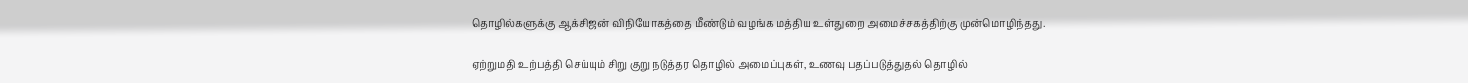தொழில்களுக்கு ஆக்சிஜன் விநியோகத்தை மீண்டும் வழங்க மத்திய உள்துறை அமைச்சகத்திற்கு முன்மொழிந்தது.

ஏற்றுமதி உற்பத்தி செய்யும் சிறு குறு நடுத்தர தொழில் அமைப்புகள், உணவு பதப்படுத்துதல் தொழில்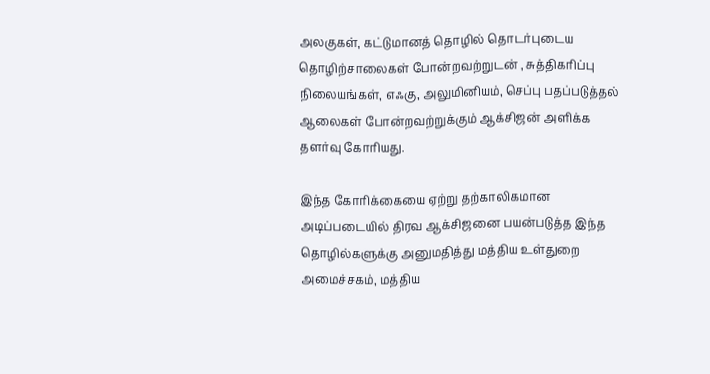அலகுகள், கட்டுமானத் தொழில் தொடர்புடைய தொழிற்சாலைகள் போன்றவற்றுடன் , சுத்திகரிப்பு நிலையங்கள், எஃகு, அலுமினியம், செப்பு பதப்படுத்தல் ஆலைகள் போன்றவற்றுக்கும் ஆக்சிஜன் அளிக்க தளர்வு கோரியது.

இந்த கோரிக்கையை ஏற்று தற்காலிகமான அடிப்படையில் திரவ ஆக்சிஜனை பயன்படுத்த இந்த தொழில்களுக்கு அனுமதித்து மத்திய உள்துறை அமைச்சகம், மத்திய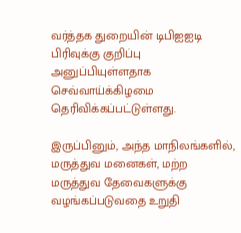வர்த்தக துறையின் டிபிஐஐடி பிரிவுக்கு குறிப்பு அனுப்பியுள்ளதாக செவ்வாய்க்கிழமை தெரிவிக்கப்பட்டுள்ளது.

இருப்பினும், அந்த மாநிலங்களில், மருத்துவ மனைகள், மற்ற மருத்துவ தேவைகளுக்கு வழங்கப்படுவதை உறுதி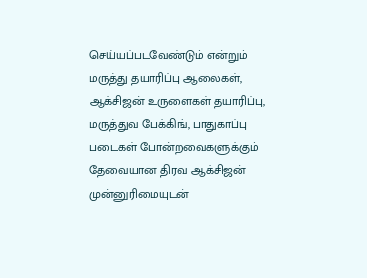செய்யப்படவேண்டும் என்றும் மருத்து தயாரிப்பு ஆலைகள், ஆக்சிஜன் உருளைகள் தயாரிப்பு, மருத்துவ பேக்கிங், பாதுகாப்பு படைகள் போன்றவைகளுக்கும் தேவையான திரவ ஆக்சிஜன் முன்னுரிமையுடன்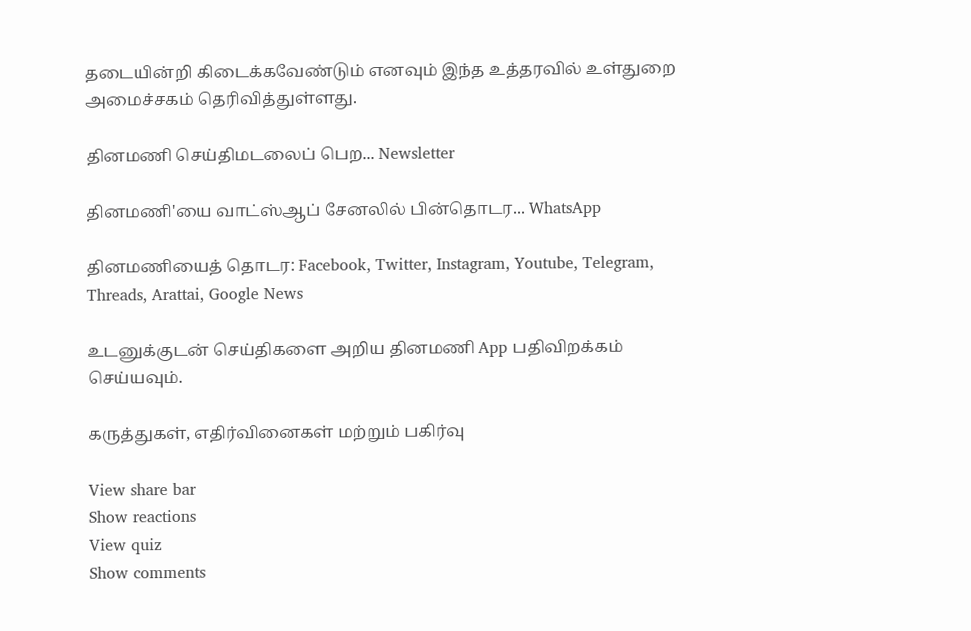தடையின்றி கிடைக்கவேண்டும் எனவும் இந்த உத்தரவில் உள்துறை அமைச்சகம் தெரிவித்துள்ளது.

தினமணி செய்திமடலைப் பெற... Newsletter

தினமணி'யை வாட்ஸ்ஆப் சேனலில் பின்தொடர... WhatsApp

தினமணியைத் தொடர: Facebook, Twitter, Instagram, Youtube, Telegram, Threads, Arattai, Google News

உடனுக்குடன் செய்திகளை அறிய தினமணி App பதிவிறக்கம் செய்யவும்.

கருத்துகள், எதிர்வினைகள் மற்றும் பகிர்வு

View share bar
Show reactions
View quiz
Show comments